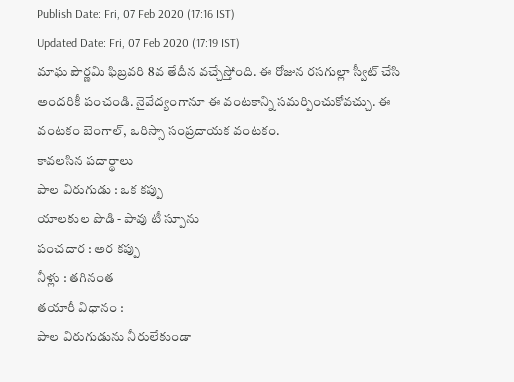Publish Date: Fri, 07 Feb 2020 (17:16 IST)
Updated Date: Fri, 07 Feb 2020 (17:19 IST)
మాఘ పౌర్ణమి ఫిబ్రవరి 8వ తేదీన వచ్చేస్తోంది. ఈ రోజున రసగుల్లా స్వీట్ చేసి అందరికీ పంచండి. నైవేద్యంగానూ ఈ వంటకాన్ని సమర్పించుకోవచ్చు. ఈ వంటకం బెంగాల్, ఒరిస్సా సంప్రదాయక వంటకం.
కావలసిన పదార్థాలు
పాల విరుగుడు : ఒక కప్పు
యాలకుల పొడి - పావు టీ స్పూను
పంచదార : అర కప్పు
నీళ్లు : తగినంత
తయారీ విధానం :
పాల విరుగుడును నీరులేకుండా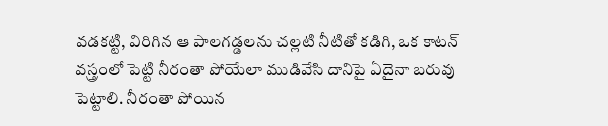వడకట్టి, విరిగిన ఆ పాలగడ్డలను చల్లటి నీటితో కడిగి, ఒక కాటన్ వస్త్రంలో పెట్టి నీరంతా పోయేలా ముడివేసి దానిపై ఏదైనా బరువు పెట్టాలి. నీరంతా పోయిన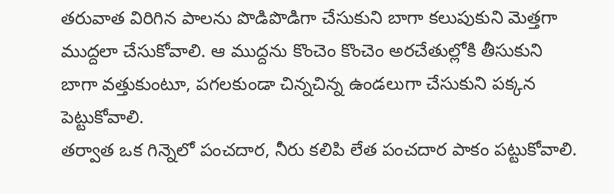తరువాత విరిగిన పాలను పొడిపొడిగా చేసుకుని బాగా కలుపుకుని మెత్తగా ముద్దలా చేసుకోవాలి. ఆ ముద్దను కొంచెం కొంచెం అరచేతుల్లోకి తీసుకుని బాగా వత్తుకుంటూ, పగలకుండా చిన్నచిన్న ఉండలుగా చేసుకుని పక్కన పెట్టుకోవాలి.
తర్వాత ఒక గిన్నెలో పంచదార, నీరు కలిపి లేత పంచదార పాకం పట్టుకోవాలి.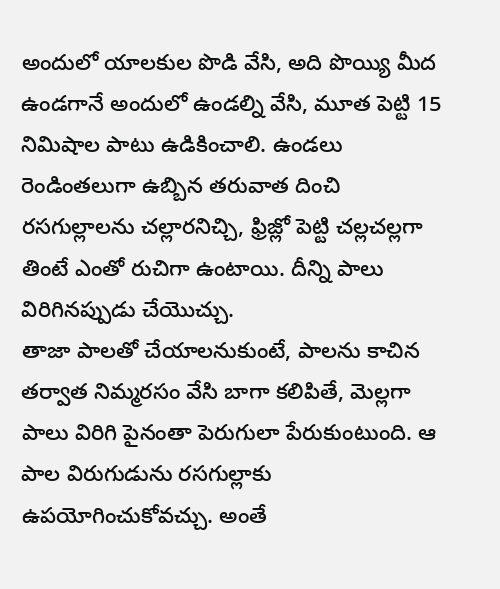అందులో యాలకుల పొడి వేసి, అది పొయ్యి మీద ఉండగానే అందులో ఉండల్ని వేసి, మూత పెట్టి 15 నిమిషాల పాటు ఉడికించాలి. ఉండలు రెండింతలుగా ఉబ్బిన తరువాత దించి రసగుల్లాలను చల్లారనిచ్చి, ఫ్రిజ్లో పెట్టి చల్లచల్లగా తింటే ఎంతో రుచిగా ఉంటాయి. దీన్ని పాలు విరిగినప్పుడు చేయొచ్చు.
తాజా పాలతో చేయాలనుకుంటే, పాలను కాచిన తర్వాత నిమ్మరసం వేసి బాగా కలిపితే, మెల్లగా పాలు విరిగి పైనంతా పెరుగులా పేరుకుంటుంది. ఆ పాల విరుగుడును రసగుల్లాకు ఉపయోగించుకోవచ్చు. అంతే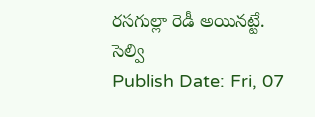రసగుల్లా రెడీ అయినట్టే.
సెల్వి
Publish Date: Fri, 07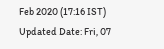Feb 2020 (17:16 IST)
Updated Date: Fri, 07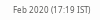Feb 2020 (17:19 IST)